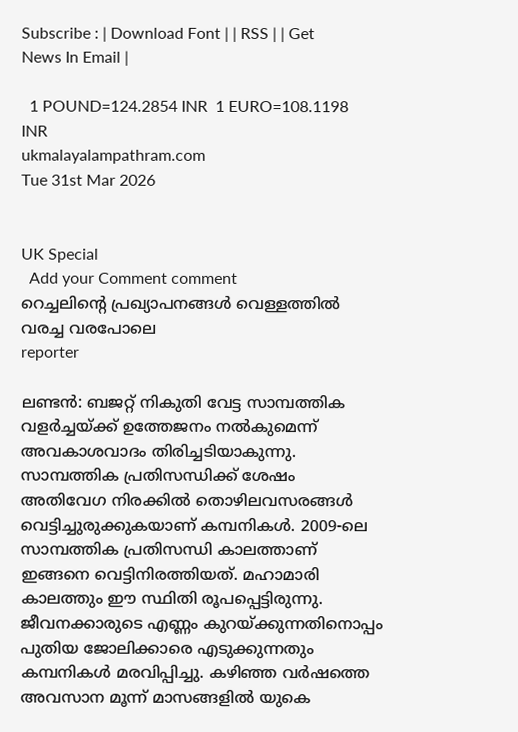Subscribe : | Download Font | | RSS | | Get News In Email |

  1 POUND=124.2854 INR  1 EURO=108.1198 INR
ukmalayalampathram.com
Tue 31st Mar 2026


UK Special
  Add your Comment comment
റെച്ചലിന്റെ പ്രഖ്യാപനങ്ങള്‍ വെള്ളത്തില്‍ വരച്ച വരപോലെ
reporter

ലണ്ടന്‍: ബജറ്റ് നികുതി വേട്ട സാമ്പത്തിക വളര്‍ച്ചയ്ക്ക് ഉത്തേജനം നല്‍കുമെന്ന് അവകാശവാദം തിരിച്ചടിയാകുന്നു. സാമ്പത്തിക പ്രതിസന്ധിക്ക് ശേഷം അതിവേഗ നിരക്കില്‍ തൊഴിലവസരങ്ങള്‍ വെട്ടിച്ചുരുക്കുകയാണ് കമ്പനികള്‍. 2009-ലെ സാമ്പത്തിക പ്രതിസന്ധി കാലത്താണ് ഇങ്ങനെ വെട്ടിനിരത്തിയത്. മഹാമാരി കാലത്തും ഈ സ്ഥിതി രൂപപ്പെട്ടിരുന്നു. ജീവനക്കാരുടെ എണ്ണം കുറയ്ക്കുന്നതിനൊപ്പം പുതിയ ജോലിക്കാരെ എടുക്കുന്നതും കമ്പനികള്‍ മരവിപ്പിച്ചു. കഴിഞ്ഞ വര്‍ഷത്തെ അവസാന മൂന്ന് മാസങ്ങളില്‍ യുകെ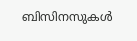ബിസിനസുകള്‍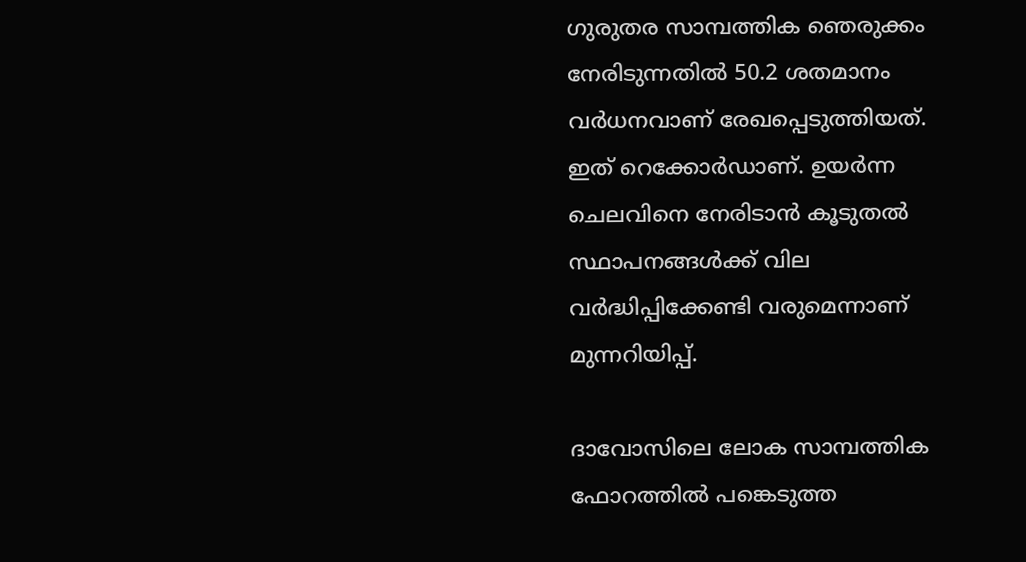ഗുരുതര സാമ്പത്തിക ഞെരുക്കം നേരിടുന്നതില്‍ 50.2 ശതമാനം വര്‍ധനവാണ് രേഖപ്പെടുത്തിയത്. ഇത് റെക്കോര്‍ഡാണ്. ഉയര്‍ന്ന ചെലവിനെ നേരിടാന്‍ കൂടുതല്‍ സ്ഥാപനങ്ങള്‍ക്ക് വില വര്‍ദ്ധിപ്പിക്കേണ്ടി വരുമെന്നാണ് മുന്നറിയിപ്പ്.

ദാവോസിലെ ലോക സാമ്പത്തിക ഫോറത്തില്‍ പങ്കെടുത്ത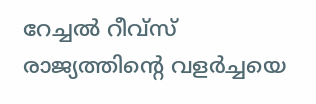റേച്ചല്‍ റീവ്സ് രാജ്യത്തിന്റെ വളര്‍ച്ചയെ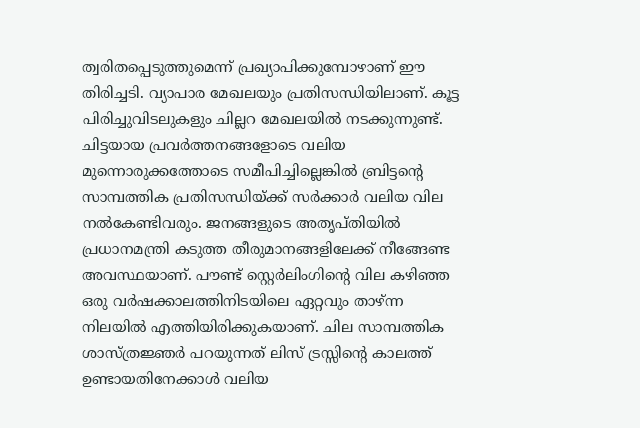ത്വരിതപ്പെടുത്തുമെന്ന് പ്രഖ്യാപിക്കുമ്പോഴാണ് ഈ തിരിച്ചടി. വ്യാപാര മേഖലയും പ്രതിസന്ധിയിലാണ്. കൂട്ട പിരിച്ചുവിടലുകളും ചില്ലറ മേഖലയില്‍ നടക്കുന്നുണ്ട്. ചിട്ടയായ പ്രവര്‍ത്തനങ്ങളോടെ വലിയ മുന്നൊരുക്കത്തോടെ സമീപിച്ചില്ലെങ്കില്‍ ബ്രിട്ടന്റെ സാമ്പത്തിക പ്രതിസന്ധിയ്ക്ക് സര്‍ക്കാര്‍ വലിയ വില നല്‍കേണ്ടിവരും. ജനങ്ങളുടെ അതൃപ്തിയില്‍ പ്രധാനമന്ത്രി കടുത്ത തീരുമാനങ്ങളിലേക്ക് നീങ്ങേണ്ട അവസ്ഥയാണ്. പൗണ്ട് സ്റ്റെര്‍ലിംഗിന്റെ വില കഴിഞ്ഞ ഒരു വര്‍ഷക്കാലത്തിനിടയിലെ ഏറ്റവും താഴ്ന്ന നിലയില്‍ എത്തിയിരിക്കുകയാണ്. ചില സാമ്പത്തിക ശാസ്ത്രജ്ഞര്‍ പറയുന്നത് ലിസ് ട്രസ്സിന്റെ കാലത്ത് ഉണ്ടായതിനേക്കാള്‍ വലിയ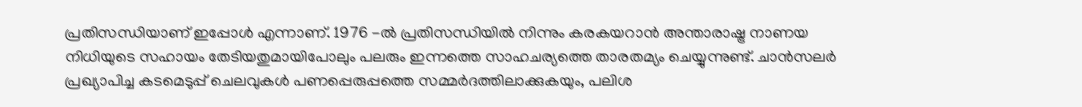പ്രതിസന്ധിയാണ് ഇപ്പോള്‍ എന്നാണ്. 1976 -ല്‍ പ്രതിസന്ധിയില്‍ നിന്നും കരകയറാന്‍ അന്താരാഷ്ട്ര നാണയ നിധിയുടെ സഹായം തേടിയതുമായിപോലും പലരും ഇന്നത്തെ സാഹചര്യത്തെ താരതമ്യം ചെയ്യുന്നുണ്ട്. ചാന്‍സലര്‍ പ്രഖ്യാപിച്ച കടമെടുപ്പ് ചെലവുകള്‍ പണപ്പെരുപ്പത്തെ സമ്മര്‍ദത്തിലാക്കുകയും, പലിശ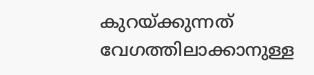കുറയ്ക്കുന്നത് വേഗത്തിലാക്കാനുള്ള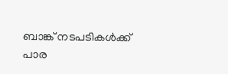ബാങ്ക് നടപടികള്‍ക്ക് പാര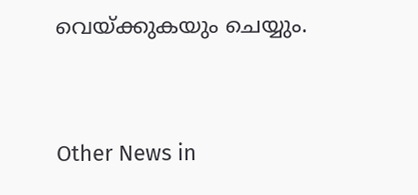വെയ്ക്കുകയും ചെയ്യും.


Other News in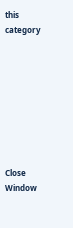this category








Close Window